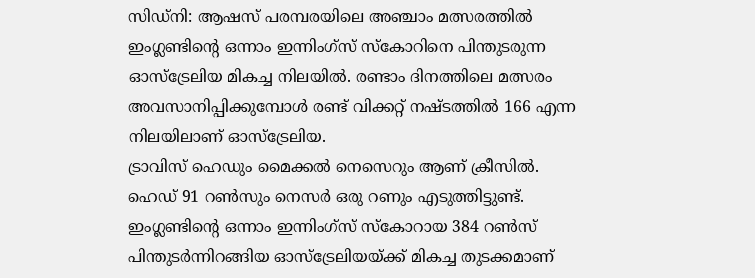സിഡ്നി: ആഷസ് പരമ്പരയിലെ അഞ്ചാം മത്സരത്തിൽ ഇംഗ്ലണ്ടിന്റെ ഒന്നാം ഇന്നിംഗ്സ് സ്കോറിനെ പിന്തുടരുന്ന ഓസ്ട്രേലിയ മികച്ച നിലയിൽ. രണ്ടാം ദിനത്തിലെ മത്സരം അവസാനിപ്പിക്കുമ്പോൾ രണ്ട് വിക്കറ്റ് നഷ്ടത്തിൽ 166 എന്ന നിലയിലാണ് ഓസ്ട്രേലിയ.
ട്രാവിസ് ഹെഡും മൈക്കൽ നെസെറും ആണ് ക്രീസിൽ. ഹെഡ് 91 റൺസും നെസർ ഒരു റണും എടുത്തിട്ടുണ്ട്. ഇംഗ്ലണ്ടിന്റെ ഒന്നാം ഇന്നിംഗ്സ് സ്കോറായ 384 റൺസ് പിന്തുടർന്നിറങ്ങിയ ഓസ്ട്രേലിയയ്ക്ക് മികച്ച തുടക്കമാണ്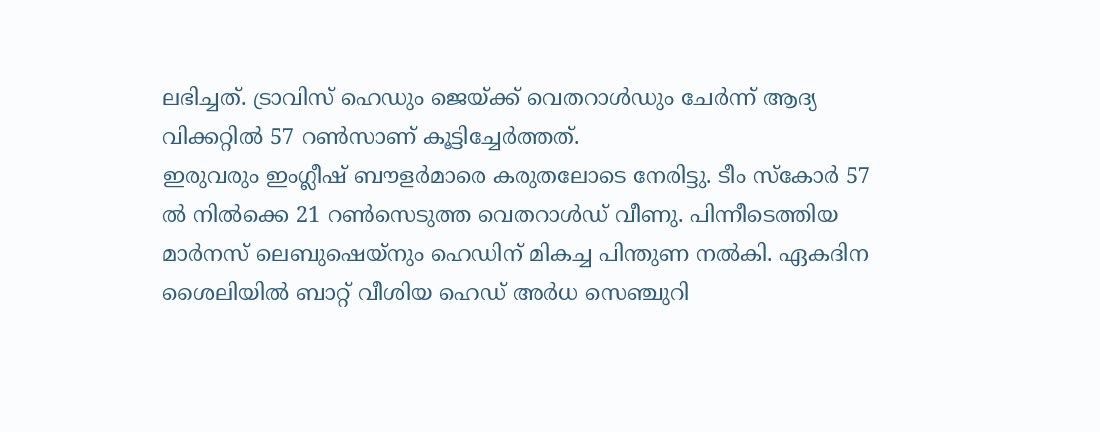ലഭിച്ചത്. ട്രാവിസ് ഹെഡും ജെയ്ക്ക് വെതറാൾഡും ചേർന്ന് ആദ്യ വിക്കറ്റിൽ 57 റൺസാണ് കൂട്ടിച്ചേർത്തത്.
ഇരുവരും ഇംഗ്ലീഷ് ബൗളർമാരെ കരുതലോടെ നേരിട്ടു. ടീം സ്കോർ 57 ൽ നിൽക്കെ 21 റൺസെടുത്ത വെതറാൾഡ് വീണു. പിന്നീടെത്തിയ മാർനസ് ലെബുഷെയ്നും ഹെഡിന് മികച്ച പിന്തുണ നൽകി. ഏകദിന ശൈലിയിൽ ബാറ്റ് വീശിയ ഹെഡ് അർധ സെഞ്ചുറി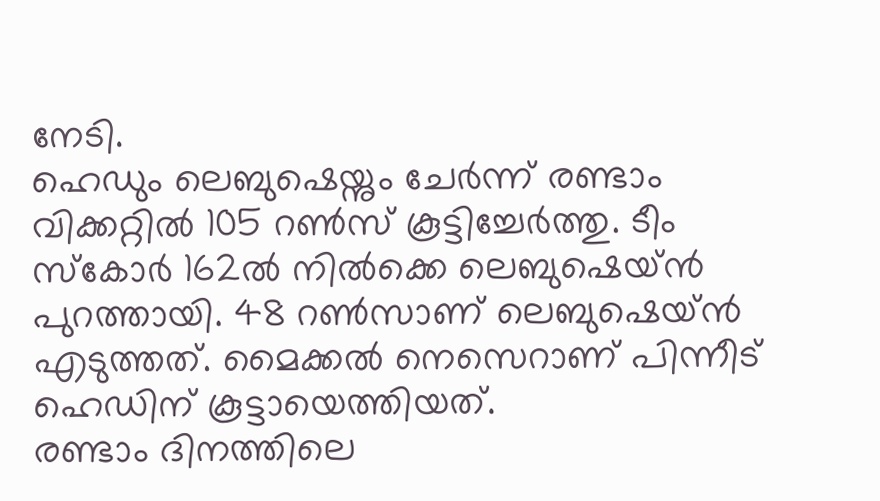നേടി.
ഹെഡും ലെബുഷെയ്നും ചേർന്ന് രണ്ടാം വിക്കറ്റിൽ 105 റൺസ് കൂട്ടിച്ചേർത്തു. ടീം സ്കോർ 162ൽ നിൽക്കെ ലെബുഷെയ്ൻ പുറത്തായി. 48 റൺസാണ് ലെബുഷെയ്ൻ എടുത്തത്. മൈക്കൽ നെസെറാണ് പിന്നീട് ഹെഡിന് കൂട്ടായെത്തിയത്.
രണ്ടാം ദിനത്തിലെ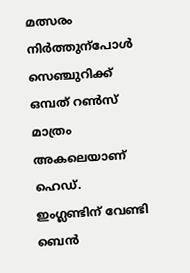മത്സരം നിർത്തുന്പോൾ സെഞ്ചുറിക്ക് ഒമ്പത് റൺസ് മാത്രം അകലെയാണ് ഹെഡ്. ഇംഗ്ലണ്ടിന് വേണ്ടി ബെൻ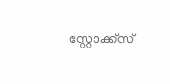സ്റ്റോക്ക്സ്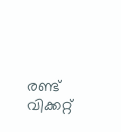രണ്ട് വിക്കറ്റ്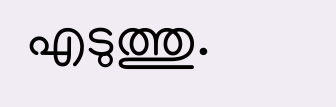എടുത്തു.